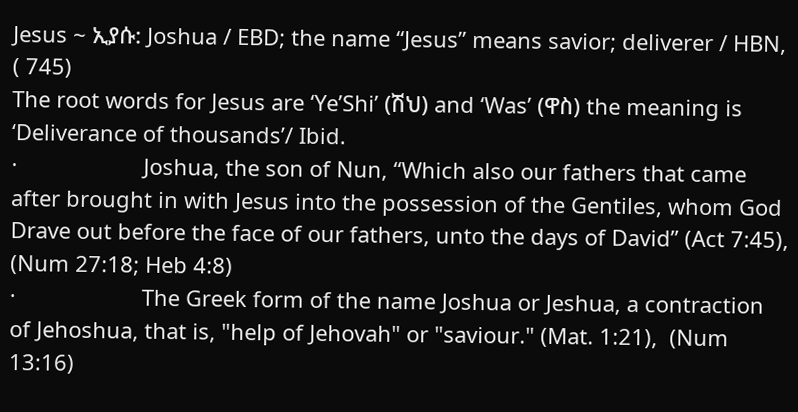Jesus ~ ኢያሱ: Joshua / EBD; the name “Jesus” means savior; deliverer / HBN, ( 745)
The root words for Jesus are ‘Ye’Shi’ (ሽህ) and ‘Was’ (ዋስ) the meaning is ‘Deliverance of thousands’/ Ibid.
·                     Joshua, the son of Nun, “Which also our fathers that came after brought in with Jesus into the possession of the Gentiles, whom God Drave out before the face of our fathers, unto the days of David” (Act 7:45), (Num 27:18; Heb 4:8)
·                     The Greek form of the name Joshua or Jeshua, a contraction of Jehoshua, that is, "help of Jehovah" or "saviour." (Mat. 1:21),  (Num 13:16)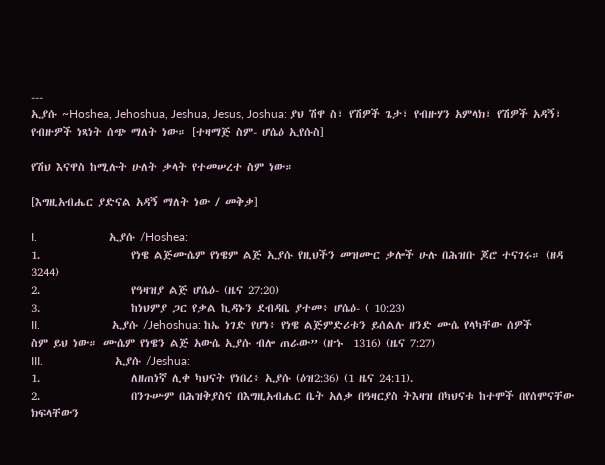---
ኢያሱ ~Hoshea, Jehoshua, Jeshua, Jesus, Joshua: ያህ ሽዋ ስ፣ የሽዎች ጌታ፣ የብዙሃን አምላክ፣ የሽዎች አዳኝ፣ የብዙዎች ነጻነት ሰጭ ማለት ነው። [ተዛማጅ ስም- ሆሴዕ ኢየሱስ]

የሽህ እናዋስ ከሚሉት ሁለት ቃላት የተመሠረተ ስም ነው።

[እግዚአብሔር ያድናል አዳኝ ማለት ነው / መቅቃ]

I.                        ኢያሱ /Hoshea:
1.                  የነዌ ልጅሙሴም የነዌም ልጅ ኢያሱ የዚህችን መዝሙር ቃሎች ሁሉ በሕዝቡ ጆሮ ተናገሩ። (ዘዳ 3244)
2.                  የዓዛዝያ ልጅ ሆሴዕ- (ዜና 27:20)
3.                  ከነህምያ ጋር የቃል ኪዳኑን ደብዳቤ ያተመ፥ ሆሴዕ- ( 10:23)
II.                        ኢያሱ /Jehoshua: ከኤ ነገድ የሆነ፥ የነዌ ልጅምድሪቱን ይሰልሉ ዘንድ ሙሴ የላካቸው ሰዎች ስም ይህ ነው። ሙሴም የነዌን ልጅ አውሴ ኢያሱ ብሎ ጠራው” (ዘኁ  1316) (ዜና 7:27)
III.                        ኢያሱ /Jeshua:
1.                  ለዘጠነኛ ሊቀ ካህናት የነበረ፥ ኢያሱ (ዕዝ2:36) (1 ዜና 24:11).
2.                  በንጉሡም በሕዝቅያስና በእግዚአብሔር ቤት አለቃ በዓዛርያስ ትእዛዝ በካህናቱ ከተሞች በየሰሞናቸው ክፍላቸውን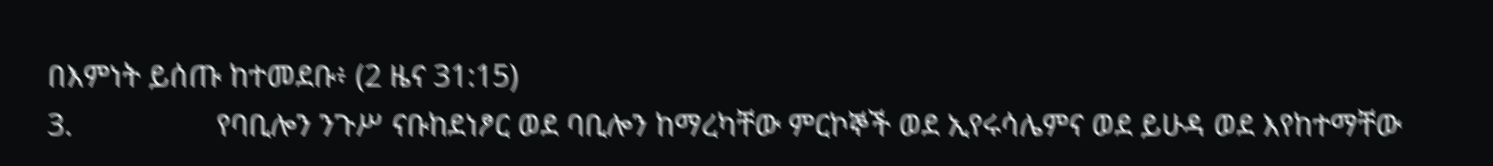በእምነት ይሰጡ ከተመደቡ፥ (2 ዜና 31:15)
3.                  የባቢሎን ንጉሥ ናቡከደነፆር ወደ ባቢሎን ከማረካቸው ምርኮኞች ወደ ኢየሩሳሌምና ወደ ይሁዳ ወደ እየከተማቸው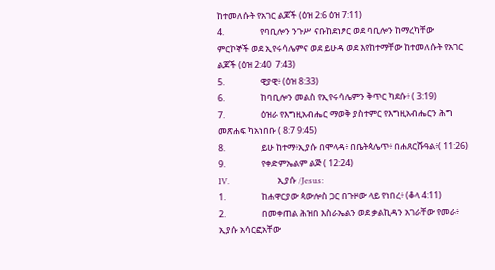ከተመለሱት የአገር ልጆች (ዕዝ 2:6 ዕዝ 7:11)
4.                  የባቢሎን ንጉሥ ናቡከደነፆር ወደ ባቢሎን ከማረካቸው ምርኮኞች ወደ ኢየሩሳሌምና ወደ ይሁዳ ወደ እየከተማቸው ከተመለሱት የአገር ልጆች (ዕዝ 2:40  7:43)
5.                  ዊያዊ፥ (ዕዝ 8:33)
6.                  ከባቢሎን መልስ የኢየሩሳሌምን ቅጥር ካደሱ፥ ( 3:19)
7.                  ዕዝራ የእግዚአብሔር ማወቅ ያስተምር የእግዚአብሔርን ሕግ መጽሐፍ ካአነበቡ ( 8:7 9:45)
8.                  ይሁ ከተማ፥ኢያሱ በሞላዳ፥ በቤትጳሌጥ፥ በሐጸርሹዓል፥( 11:26)
9.                  የቀድምኤልም ልጅ ( 12:24)
IV.                        ኢያሱ /Jesus:
1.                  ከሐዋርያው ጳውሎስ ጋር በጉዞው ላይ የነበረ፥ (ቆላ 4:11)
2.                  በመቀጠል ሕዝበ እስራኤልን ወደ ቃልኪዳን አገራቸው የመራ፥ ኢያሱ አሳርፎአቸው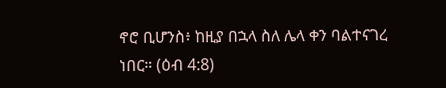ኖሮ ቢሆንስ፥ ከዚያ በኋላ ስለ ሌላ ቀን ባልተናገረ ነበር። (ዕብ 4:8)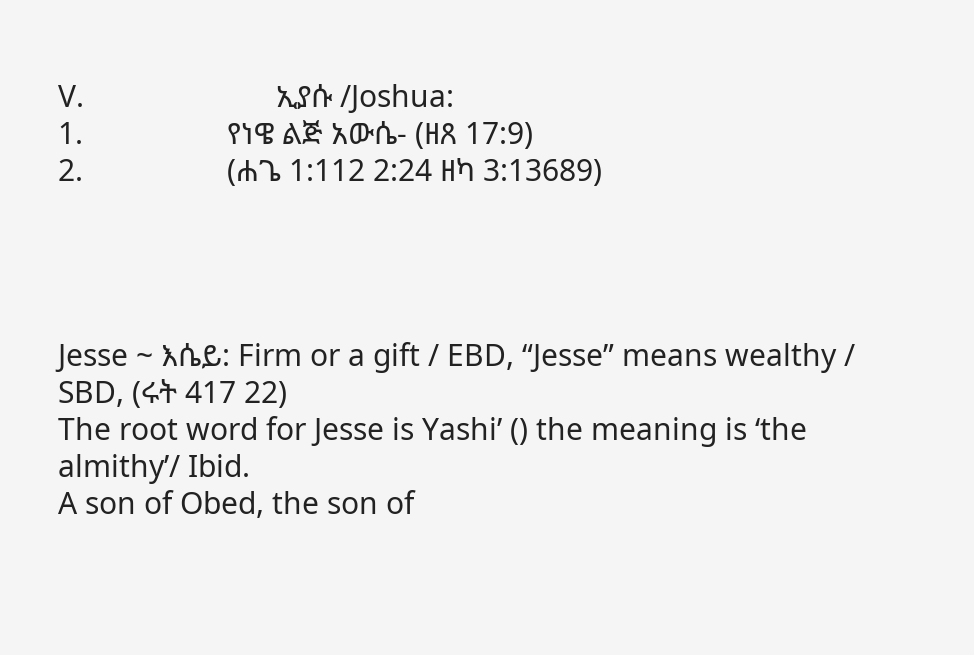V.                        ኢያሱ /Joshua:
1.                  የነዌ ልጅ አውሴ- (ዘጸ 17:9)
2.                  (ሐጌ 1:112 2:24 ዘካ 3:13689)




Jesse ~ እሴይ: Firm or a gift / EBD, “Jesse” means wealthy / SBD, (ሩት 417 22)
The root word for Jesse is Yashi’ () the meaning is ‘the almithy’/ Ibid.
A son of Obed, the son of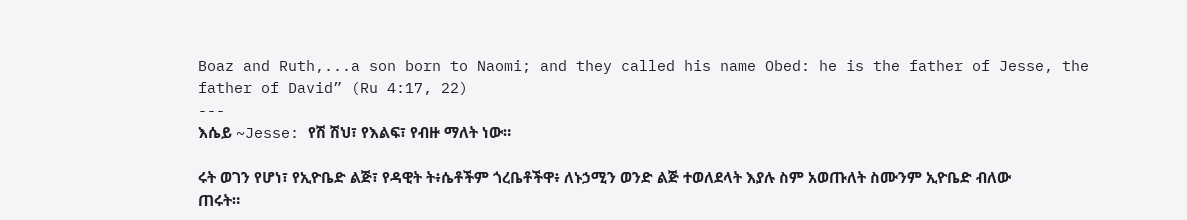Boaz and Ruth,...a son born to Naomi; and they called his name Obed: he is the father of Jesse, the father of David” (Ru 4:17, 22)
---
እሴይ ~Jesse: የሽ ሽህ፣ የእልፍ፣ የብዙ ማለት ነው።

ሩት ወገን የሆነ፣ የኢዮቤድ ልጅ፣ የዳዊት ት፥ሴቶችም ጎረቤቶችዋ፥ ለኑኃሚን ወንድ ልጅ ተወለደላት እያሉ ስም አወጡለት ስሙንም ኢዮቤድ ብለው ጠሩት።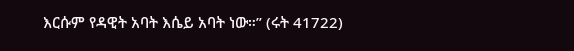እርሱም የዳዊት አባት እሴይ አባት ነው።” (ሩት 41722)